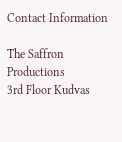Contact Information

The Saffron Productions
3rd Floor Kudvas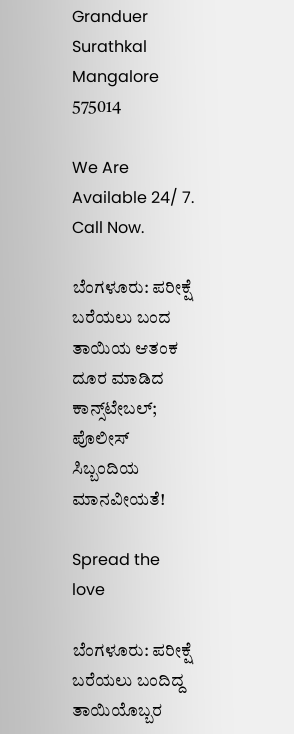Granduer
Surathkal Mangalore 575014

We Are Available 24/ 7. Call Now.

ಬೆಂಗಳೂರು: ಪರೀಕ್ಷೆ ಬರೆಯಲು ಬಂದ ತಾಯಿಯ ಆತಂಕ ದೂರ ಮಾಡಿದ ಕಾನ್ಸ್‌ಟೇಬಲ್; ಪೊಲೀಸ್ ಸಿಬ್ಬಂದಿಯ ಮಾನವೀಯತೆ!

Spread the love

ಬೆಂಗಳೂರು: ಪರೀಕ್ಷೆ ಬರೆಯಲು ಬಂದಿದ್ದ ತಾಯಿಯೊಬ್ಬರ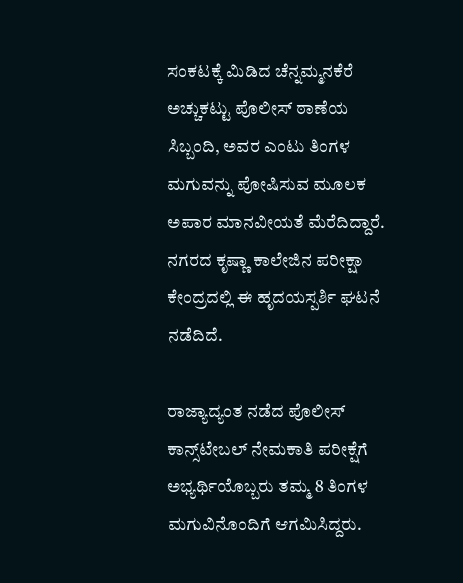ಸಂಕಟಕ್ಕೆ ಮಿಡಿದ ಚೆನ್ನಮ್ಮನಕೆರೆ ಅಚ್ಚುಕಟ್ಟು ಪೊಲೀಸ್ ಠಾಣೆಯ ಸಿಬ್ಬಂದಿ, ಅವರ ಎಂಟು ತಿಂಗಳ ಮಗುವನ್ನು ಪೋಷಿಸುವ ಮೂಲಕ ಅಪಾರ ಮಾನವೀಯತೆ ಮೆರೆದಿದ್ದಾರೆ. ನಗರದ ಕೃಷ್ಣಾ ಕಾಲೇಜಿನ ಪರೀಕ್ಷಾ ಕೇಂದ್ರದಲ್ಲಿ ಈ ಹೃದಯಸ್ಪರ್ಶಿ ಘಟನೆ ನಡೆದಿದೆ.

ರಾಜ್ಯಾದ್ಯಂತ ನಡೆದ ಪೊಲೀಸ್ ಕಾನ್ಸ್‌ಟೇಬಲ್ ನೇಮಕಾತಿ ಪರೀಕ್ಷೆಗೆ ಅಭ್ಯರ್ಥಿಯೊಬ್ಬರು ತಮ್ಮ 8 ತಿಂಗಳ ಮಗುವಿನೊಂದಿಗೆ ಆಗಮಿಸಿದ್ದರು.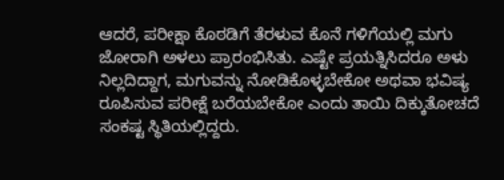ಆದರೆ, ಪರೀಕ್ಷಾ ಕೊಠಡಿಗೆ ತೆರಳುವ ಕೊನೆ ಗಳಿಗೆಯಲ್ಲಿ ಮಗು ಜೋರಾಗಿ ಅಳಲು ಪ್ರಾರಂಭಿಸಿತು. ಎಷ್ಟೇ ಪ್ರಯತ್ನಿಸಿದರೂ ಅಳು ನಿಲ್ಲದಿದ್ದಾಗ, ಮಗುವನ್ನು ನೋಡಿಕೊಳ್ಳಬೇಕೋ ಅಥವಾ ಭವಿಷ್ಯ ರೂಪಿಸುವ ಪರೀಕ್ಷೆ ಬರೆಯಬೇಕೋ ಎಂದು ತಾಯಿ ದಿಕ್ಕುತೋಚದೆ ಸಂಕಷ್ಟ ಸ್ಥಿತಿಯಲ್ಲಿದ್ದರು.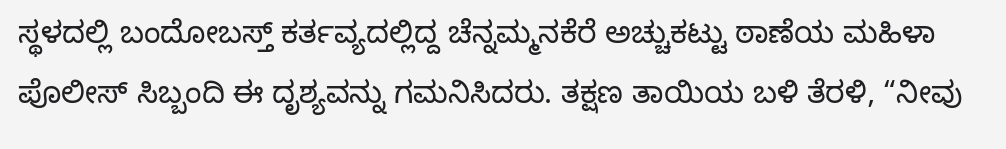ಸ್ಥಳದಲ್ಲಿ ಬಂದೋಬಸ್ತ್ ಕರ್ತವ್ಯದಲ್ಲಿದ್ದ ಚೆನ್ನಮ್ಮನಕೆರೆ ಅಚ್ಚುಕಟ್ಟು ಠಾಣೆಯ ಮಹಿಳಾ ಪೊಲೀಸ್ ಸಿಬ್ಬಂದಿ ಈ ದೃಶ್ಯವನ್ನು ಗಮನಿಸಿದರು. ತಕ್ಷಣ ತಾಯಿಯ ಬಳಿ ತೆರಳಿ, “ನೀವು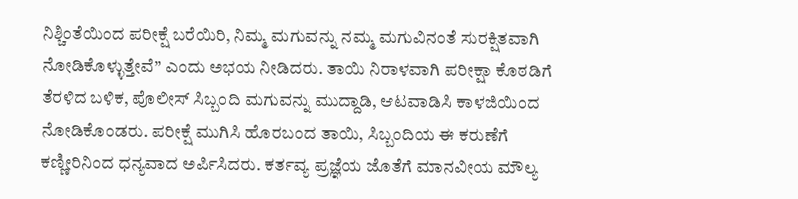ನಿಶ್ಚಿಂತೆಯಿಂದ ಪರೀಕ್ಷೆ ಬರೆಯಿರಿ, ನಿಮ್ಮ ಮಗುವನ್ನು ನಮ್ಮ ಮಗುವಿನಂತೆ ಸುರಕ್ಷಿತವಾಗಿ ನೋಡಿಕೊಳ್ಳುತ್ತೇವೆ” ಎಂದು ಅಭಯ ನೀಡಿದರು. ತಾಯಿ ನಿರಾಳವಾಗಿ ಪರೀಕ್ಷಾ ಕೊಠಡಿಗೆ ತೆರಳಿದ ಬಳಿಕ, ಪೊಲೀಸ್ ಸಿಬ್ಬಂದಿ ಮಗುವನ್ನು ಮುದ್ದಾಡಿ, ಆಟವಾಡಿಸಿ ಕಾಳಜಿಯಿಂದ ನೋಡಿಕೊಂಡರು. ಪರೀಕ್ಷೆ ಮುಗಿಸಿ ಹೊರಬಂದ ತಾಯಿ, ಸಿಬ್ಬಂದಿಯ ಈ ಕರುಣೆಗೆ ಕಣ್ಣೀರಿನಿಂದ ಧನ್ಯವಾದ ಅರ್ಪಿಸಿದರು. ಕರ್ತವ್ಯ ಪ್ರಜ್ಞೆಯ ಜೊತೆಗೆ ಮಾನವೀಯ ಮೌಲ್ಯ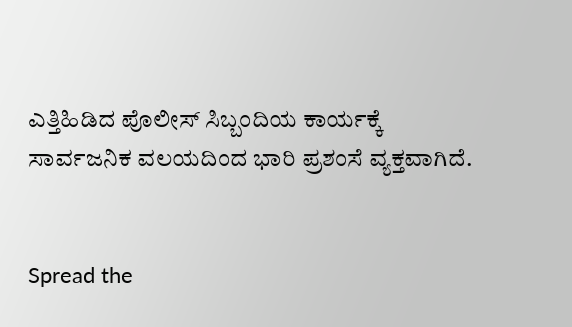ಎತ್ತಿಹಿಡಿದ ಪೊಲೀಸ್ ಸಿಬ್ಬಂದಿಯ ಕಾರ್ಯಕ್ಕೆ ಸಾರ್ವಜನಿಕ ವಲಯದಿಂದ ಭಾರಿ ಪ್ರಶಂಸೆ ವ್ಯಕ್ತವಾಗಿದೆ.


Spread the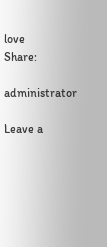love
Share:

administrator

Leave a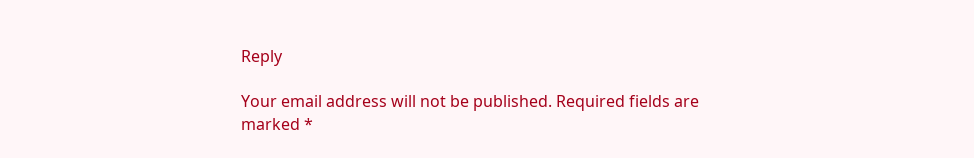Reply

Your email address will not be published. Required fields are marked *